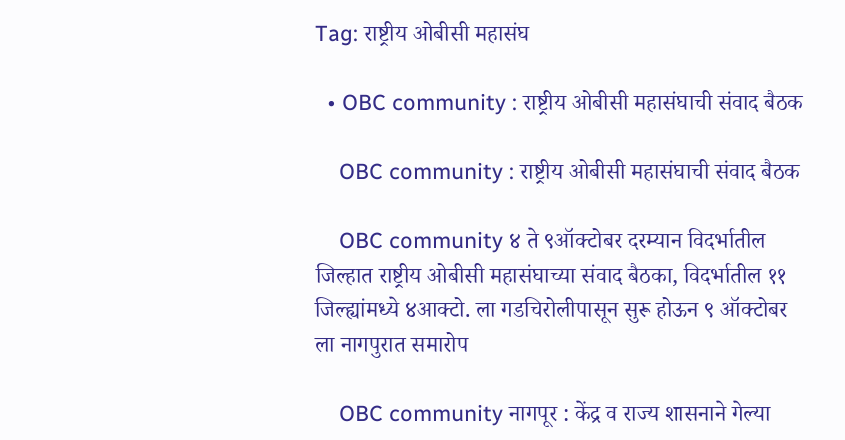Tag: राष्ट्रीय ओबीसी महासंघ

  • OBC community : राष्ट्रीय ओबीसी महासंघाची संवाद बैठक

    OBC community : राष्ट्रीय ओबीसी महासंघाची संवाद बैठक

    OBC community ४ ते ९ऑक्टोबर दरम्यान विदर्भातील जिल्हात राष्ट्रीय ओबीसी महासंघाच्या संवाद बैठका, विदर्भातील ११ जिल्ह्यांमध्ये ४आक्टो. ला गडचिरोलीपासून सुरू होऊन ९ ऑक्टोबर ला नागपुरात समारोप

    OBC community नागपूर : केंद्र व राज्य शासनाने गेल्या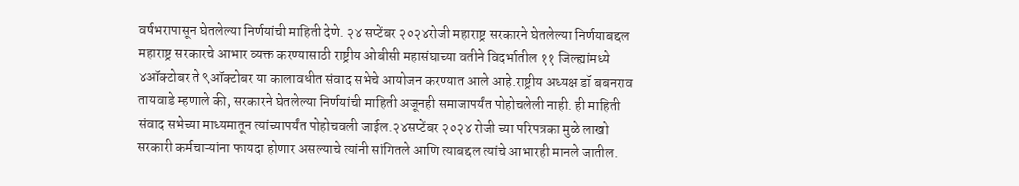वर्षभरापासून घेतलेल्या निर्णयांची माहिती देणे. २४ सप्टेंबर २०२४रोजी महाराष्ट्र सरकारने घेतलेल्या निर्णयाबद्दल महाराष्ट्र सरकारचे आभार व्यक्त करण्यासाठी राष्ट्रीय ओबीसी महासंघाच्या वतीने विदर्भातील ११ जिल्ह्यांमध्ये ४ऑक्टोबर ते ९ऑक्टोबर या कालावधीत संवाद सभेचे आयोजन करण्यात आले आहे.राष्ट्रीय अध्यक्ष डॉ बबनराव तायवाडे म्हणाले की, सरकारने घेतलेल्या निर्णयांची माहिती अजूनही समाजापर्यंत पोहोचलेली नाही. ही माहिती संवाद सभेच्या माध्यमातून त्यांच्यापर्यंत पोहोचवली जाईल.२४सप्टेंबर २०२४ रोजी च्या परिपत्रका मुळे लाखो सरकारी कर्मचाऱ्यांना फायदा होणार असल्याचे त्यांनी सांगितले आणि त्याबद्दल त्यांचे आभारही मानले जातील.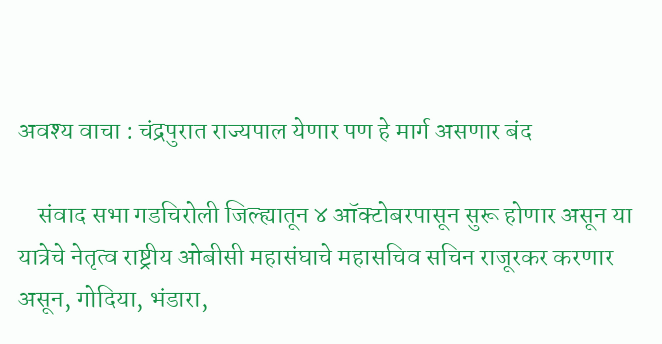अवश्य वाचा : चंद्रपुरात राज्यपाल येणार पण हे मार्ग असणार बंद

    संवाद सभा गडचिरोली जिल्ह्यातून ४ ऑक्टोबरपासून सुरू होणार असून या यात्रेचे नेतृत्व राष्ट्रीय ओबीसी महासंघाचे महासचिव सचिन राजूरकर करणार असून, गोदिया, भंडारा,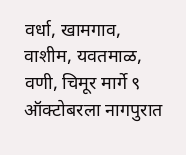वर्धा, खामगाव, वाशीम, यवतमाळ, वणी, चिमूर मार्गे ९ ऑक्टोबरला नागपुरात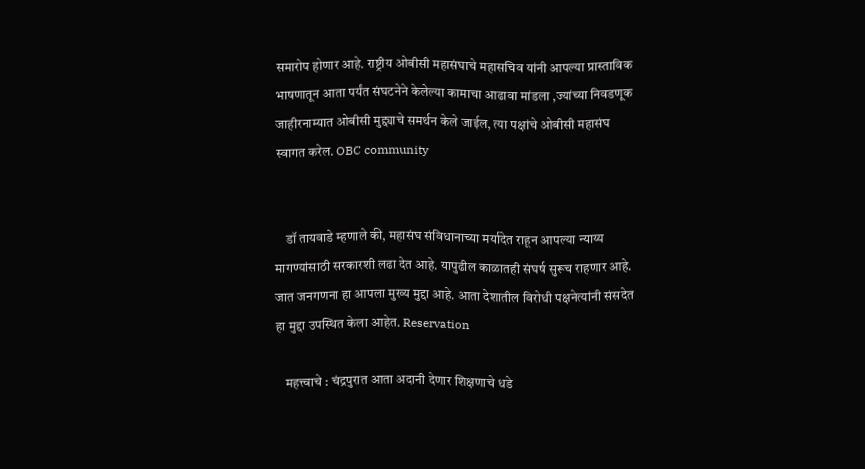समारोप होणार आहे. राष्ट्रीय ओबीसी महासंघाचे महासचिव यांनी आपल्या प्रास्ताविक भाषणातून आता पर्यंत संघटनेने केलेल्या कामाचा आढावा मांडला ,ज्यांच्या निवडणूक जाहीरनाम्यात ओबीसी मुद्द्याचे समर्थन केले जाईल, त्या पक्षांचे ओबीसी महासंघ स्वागत करेल. OBC community


    डॉ तायवाडे म्हणाले की, महासंघ संविधानाच्या मर्यादेत राहून आपल्या न्याय्य मागण्यांसाठी सरकारशी लढा देत आहे. यापुढील काळातही संघर्ष सुरूच राहणार आहे. जात जनगणना हा आपला मुख्य मुद्दा आहे. आता देशातील विरोधी पक्षनेत्यांनी संसदेत हा मुद्दा उपस्थित केला आहेत. Reservation

    महत्त्वाचे : चंद्रपुरात आता अदानी देणार शिक्षणाचे धडे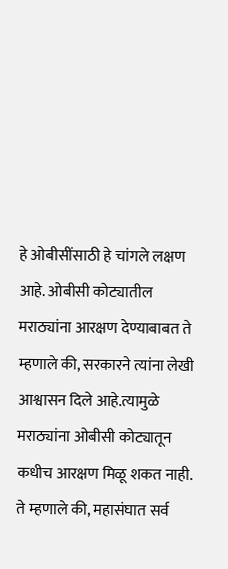हे ओबीसींसाठी हे चांगले लक्षण आहे. ओबीसी कोट्यातील मराठ्यांना आरक्षण देण्याबाबत ते म्हणाले की, सरकारने त्यांना लेखी आश्वासन दिले आहे.त्यामुळे मराठ्यांना ओबीसी कोट्यातून कधीच आरक्षण मिळू शकत नाही. ते म्हणाले की, महासंघात सर्व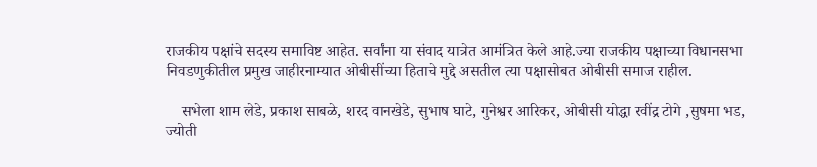राजकीय पक्षांचे सदस्य समाविष्ट आहेत. सर्वांना या संवाद यात्रेत आमंत्रित केले आहे.ज्या राजकीय पक्षाच्या विधानसभा निवडणुकीतील प्रमुख जाहीरनाम्यात ओबीसींच्या हिताचे मुद्दे असतील त्या पक्षासोबत ओबीसी समाज राहील.

    सभेला शाम लेडे, प्रकाश साबळे, शरद वानखेडे, सुभाष घाटे, गुनेश्वर आरिकर, ओबीसी योद्धा रवींद्र टोगे ,सुषमा भड, ज्योती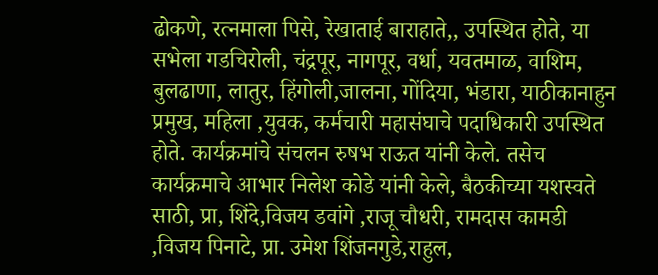ढोकणे, रत्नमाला पिसे, रेखाताई बाराहाते,, उपस्थित होते, या सभेला गडचिरोली, चंद्रपूर, नागपूर, वर्धा, यवतमाळ, वाशिम, बुलढाणा, लातुर, हिंगोली,जालना, गोंदिया, भंडारा, याठीकानाहुन प्रमुख, महिला ,युवक, कर्मचारी महासंघाचे पदाधिकारी उपस्थित होते. कार्यक्रमांचे संचलन रुषभ राऊत यांनी केले. तसेच कार्यक्रमाचे आभार निलेश कोडे यांनी केले, बैठकीच्या यशस्वते साठी, प्रा, शिंदे,विजय डवांगे ,राजू चौधरी, रामदास कामडी ,विजय पिनाटे, प्रा. उमेश शिंजनगुडे,राहुल,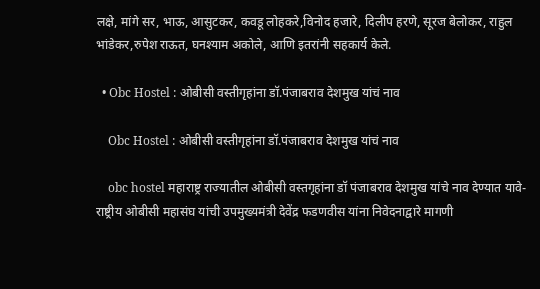लक्षे, मांगे सर, भाऊ, आसुटकर, कवडू लोहकरे,विनोद हजारे, दिलीप हरणे, सूरज बेलोकर, राहुल भांडेकर,रुपेश राऊत, घनश्याम अकोले, आणि इतरांनी सहकार्य केले.

  • Obc Hostel : ओबीसी वस्तीगृहांना डॉ.पंजाबराव देशमुख यांचं नाव

    Obc Hostel : ओबीसी वस्तीगृहांना डॉ.पंजाबराव देशमुख यांचं नाव

    obc hostel महाराष्ट्र राज्यातील ओबीसी वस्तगृहांना डॉ पंजाबराव देशमुख यांचे नाव देण्यात यावे-राष्ट्रीय ओबीसी महासंघ यांची उपमुख्यमंत्री देवेंद्र फडणवीस यांना निवेदनाद्वारे मागणी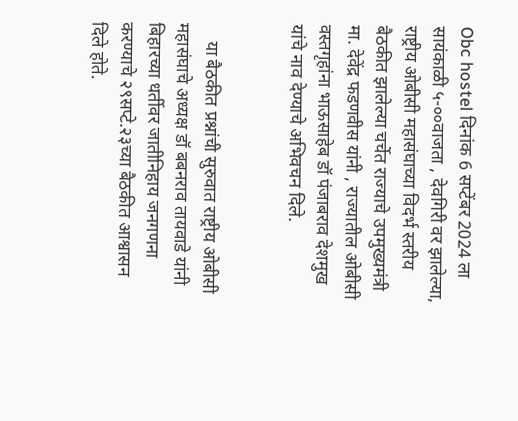Obc hostel दिनांक 6 सप्टेंबर 2024 ला सायंकाळी ५-००वाजता , देवगिरी वर झालेल्या, राष्ट्रीय ओबीसी महासंघाच्या विदर्भ स्तरीय बैठकीत झालेल्या चर्चेत राज्याचे उपमुख्यमंत्री मा. देवेंद्र फडणवीस यांनी , राज्यातील ओबीसी वस्तगृहांना भाऊसाहेब डॉ पंजाबराव देशमुख यांचे नाव देण्याचे अभिवचन दिले.


    या बैठकीत प्रश्नांची सुरुवात राष्ट्रीय ओबीसी महासंघाचे अध्यक्ष डॉ बबनराव तायवाडे यांनी बिहारच्या धर्तीवर जातीनिहाय जनगणना करण्याचे २९सप्टे.२३च्या बैठकीत आश्वासन दिले होते.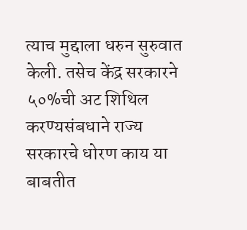त्याच मुद्दाला धरुन सुरुवात केली. तसेच केंद्र सरकारने ५०%ची अट शिथिल करण्यसंबधाने राज्य सरकारचे धोरण काय या बाबतीत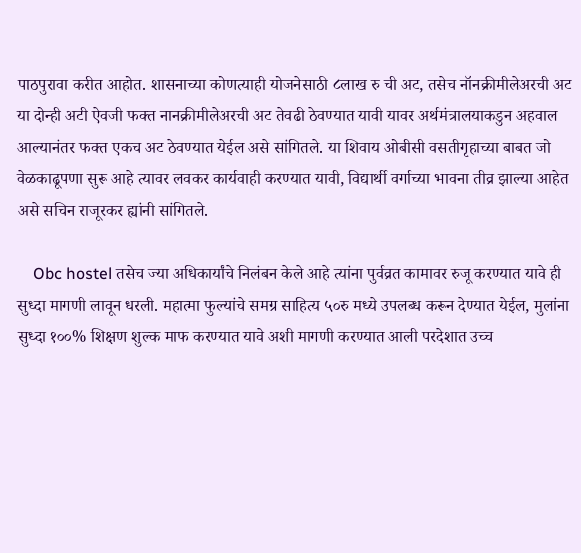पाठपुरावा करीत आहोत. शासनाच्या कोणत्याही योजनेसाठी ८लाख रु ची अट, तसेच नॉनक्रीमीलेअरची अट या दोन्ही अटी ऐवजी फक्त नानक्रीमीलेअरची अट तेवढी ठेवण्यात यावी यावर अर्थमंत्रालयाकडुन अहवाल आल्यानंतर फक्त एकच अट ठेवण्यात येईल असे सांगितले. या शिवाय ओबीसी वसतीगृहाच्या बाबत जो वेळकाढूपणा सुरू आहे त्यावर लवकर कार्यवाही करण्यात यावी, विद्यार्थी वर्गाच्या भावना तीव्र झाल्या आहेत असे सचिन राजूरकर ह्यांनी सांगितले.

    Obc hostel तसेच ज्या अधिकार्यांचे निलंबन केले आहे त्यांना पुर्वव्रत कामावर रुजू करण्यात यावे ही सुध्दा मागणी लावून धरली. महात्मा फुल्यांचे समग्र साहित्य ५०रु मध्ये उपलब्ध करून देण्यात येईल, मुलांना सुध्दा १००% शिक्षण शुल्क माफ करण्यात यावे अशी मागणी करण्यात आली परदेशात उच्च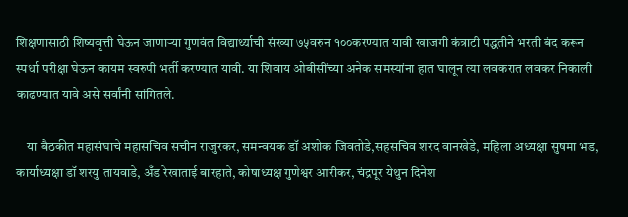शिक्षणासाठी शिष्यवृत्ती घेऊन जाणाऱ्या गुणवंत विद्यार्थ्याची संख्या ७५वरुन १००करण्यात यावी खाजगी कंत्राटी पद्धतीने भरती बंद करून स्पर्धा परीक्षा घेऊन कायम स्वरुपी भर्ती करण्यात यावी. या शिवाय ओबीसींच्या अनेक समस्यांना हात घालून त्या लवकरात लवकर निकाली काढण्यात यावे असे सर्वांनी सांगितले.

    या बैठकीत महासंघाचे महासचिव सचीन राजुरकर, समन्वयक डॉ अशोक जिवतोडे,सहसचिव शरद वानखेडे, महिला अध्यक्षा सुषमा भड, कार्याध्यक्षा डॉ शरयु तायवाडे, अँड रेखाताई बारहाते, कोषाध्यक्ष गुणेश्वर आरीकर, चंद्रपूर येथुन दिनेश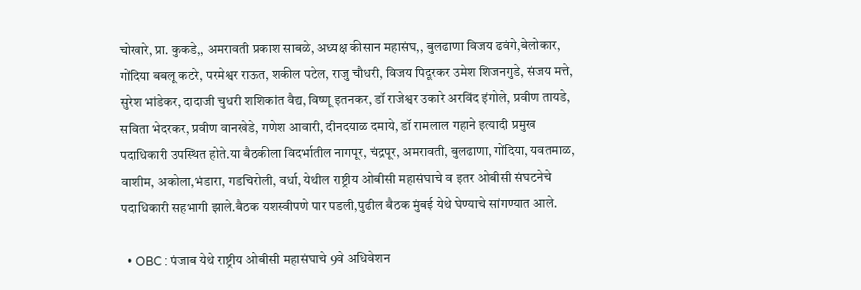चोखारे, प्रा. कुकडे,, अमरावती प्रकाश साबळे, अध्यक्ष कीसान महासंघ,, बुलढाणा विजय ढवंगे,बेलोकार, गोंदिया बबलू कटरे, परमेश्वर राऊत, शकील पटेल, राजु चौधरी, विजय पिदूरकर उमेश शिजनगुडे, संजय मत्ते, सुरेश भांडेकर, दादाजी चुधरी शशिकांत वैद्य, विष्णू इतनकर, डॉ राजेश्वर उकारे अरविंद इंगोले, प्रवीण तायडे, सविता भेदरकर, प्रवीण वानखेडे, गणेश आवारी, दीनदयाळ दमाये, डॉ रामलाल गहाने इत्यादी प्रमुख पदाधिकारी उपस्थित होते.या बैठकीला विदर्भातील नागपूर, चंद्रपूर, अमरावती, बुलढाणा, गोंदिया, यवतमाळ, वाशीम, अकोला,भंडारा, गडचिरोली, वर्धा, येथील राष्ट्रीय ओबीसी महासंघाचे व इतर ओबीसी संघटनेचे पदाधिकारी सहभागी झाले.बैठक यशस्वीपणे पार पडली,पुढील बैठक मुंबई येथे घेण्याचे सांगण्यात आले.

  • OBC : पंजाब येथे राष्ट्रीय ओबीसी महासंघाचे 9वे अधिवेशन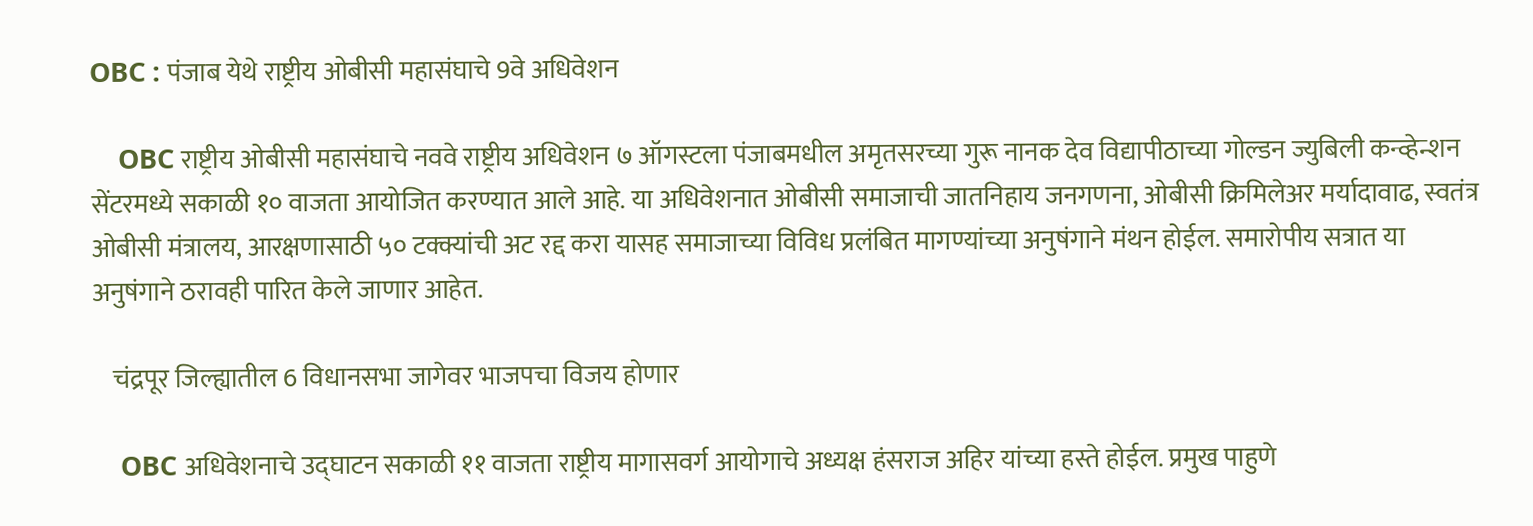OBC : पंजाब येथे राष्ट्रीय ओबीसी महासंघाचे 9वे अधिवेशन

    OBC राष्ट्रीय ओबीसी महासंघाचे नववे राष्ट्रीय अधिवेशन ७ ऑगस्टला पंजाबमधील अमृतसरच्या गुरू नानक देव विद्यापीठाच्या गोल्डन ज्युबिली कन्व्हेन्शन सेंटरमध्ये सकाळी १० वाजता आयोजित करण्यात आले आहे. या अधिवेशनात ओबीसी समाजाची जातनिहाय जनगणना, ओबीसी क्रिमिलेअर मर्यादावाढ, स्वतंत्र ओबीसी मंत्रालय, आरक्षणासाठी ५० टक्क्यांची अट रद्द करा यासह समाजाच्या विविध प्रलंबित मागण्यांच्या अनुषंगाने मंथन होईल. समारोपीय सत्रात या अनुषंगाने ठरावही पारित केले जाणार आहेत.

    चंद्रपूर जिल्ह्यातील 6 विधानसभा जागेवर भाजपचा विजय होणार

    OBC अधिवेशनाचे उद्घाटन सकाळी ११ वाजता राष्ट्रीय मागासवर्ग आयोगाचे अध्यक्ष हंसराज अहिर यांच्या हस्ते होईल. प्रमुख पाहुणे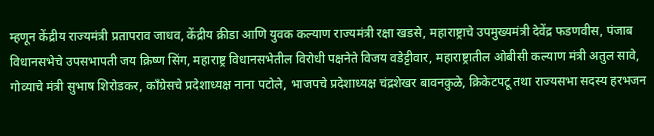म्हणून केंद्रीय राज्यमंत्री प्रतापराव जाधव, केंद्रीय क्रीडा आणि युवक कल्याण राज्यमंत्री रक्षा खडसे, महाराष्ट्राचे उपमुख्यमंत्री देवेंद्र फडणवीस, पंजाब विधानसभेचे उपसभापती जय क्रिष्ण सिंग, महाराष्ट्र विधानसभेतील विरोधी पक्षनेते विजय वडेट्टीवार, महाराष्ट्रातील ओबीसी कल्याण मंत्री अतुल सावे, गोव्याचे मंत्री सुभाष शिरोडकर, काँग्रेसचे प्रदेशाध्यक्ष नाना पटोले, भाजपचे प्रदेशाध्यक्ष चंद्रशेखर बावनकुळे, क्रिकेटपटू तथा राज्यसभा सदस्य हरभजन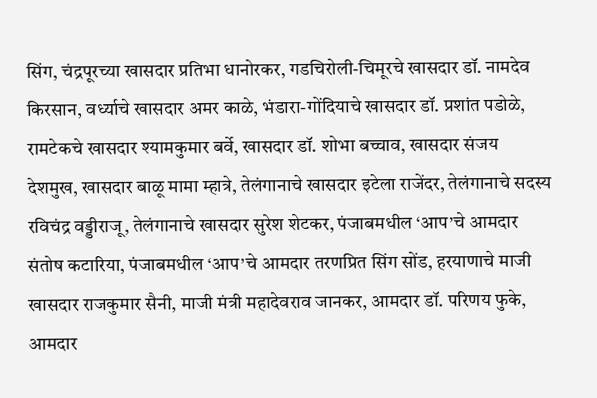सिंग, चंद्रपूरच्या खासदार प्रतिभा धानोरकर, गडचिरोली-चिमूरचे खासदार डॉ. नामदेव किरसान, वर्ध्याचे खासदार अमर काळे, भंडारा-गोंदियाचे खासदार डॉ. प्रशांत पडोळे, रामटेकचे खासदार श्यामकुमार बर्वे, खासदार डॉ. शोभा बच्चाव, खासदार संजय देशमुख, खासदार बाळू मामा म्हात्रे, तेलंगानाचे खासदार इटेला राजेंदर, तेलंगानाचे सदस्य रविचंद्र वड्डीराजू, तेलंगानाचे खासदार सुरेश शेटकर, पंजाबमधील ‘आप’चे आमदार संतोष कटारिया, पंजाबमधील ‘आप’चे आमदार तरणप्रित सिंग सोंड, हरयाणाचे माजी खासदार राजकुमार सैनी, माजी मंत्री महादेवराव जानकर, आमदार डॉ. परिणय फुके, आमदार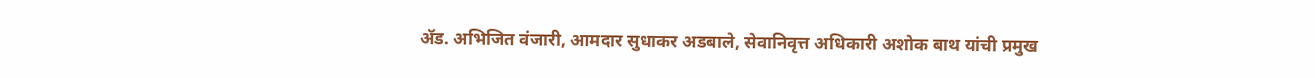ॲड. अभिजित वंजारी, आमदार सुधाकर अडबाले, सेवानिवृत्त अधिकारी अशोक बाथ यांची प्रमुख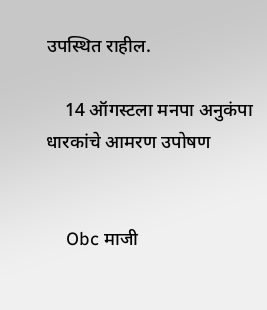उपस्थित राहील.

    14 ऑगस्टला मनपा अनुकंपा धारकांचे आमरण उपोषण


    Obc माजी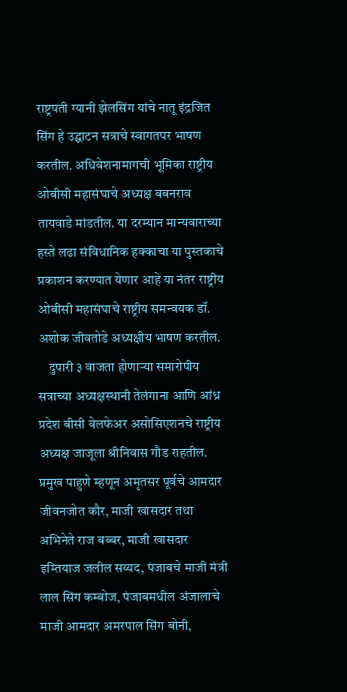राष्ट्रपती ग्यानी झेलसिंग यांचे नातू इंद्रजित सिंग हे उद्घाटन सत्राचे स्वागतपर भाषण करतील. अधिवेशनामागची भूमिका राष्ट्रीय ओबीसी महासंघाचे अध्यक्ष बबनराव तायवाडे मांडतील. या दरम्यान मान्यवाराच्या हस्ते लढा संविधानिक हक्काचा या पुस्तकाचे प्रकाशन करण्यात येणार आहे या नंतर राष्ट्रीय ओबीसी महासंघाचे राष्ट्रीय समन्वयक डॉ. अशोक जीवतोडे अध्यक्षीय भाषण करतील.
    दुपारी ३ वाजता होणाऱ्या समारोपीय सत्राच्या अध्यक्षस्थानी तेलंगाना आणि आंध्र प्रदेश बीसी वेलफेअर असोसिएशनचे राष्ट्रीय अध्यक्ष जाजूला श्रीनिवास गौड राहतील. प्रमुख पाहुणे म्हणून अमृतसर पूर्वचे आमदार जीवनजोत कौर, माजी खासदार तथा अभिनेते राज बब्बर, माजी खासदार इम्तियाज जलील सय्यद, पंजाबचे माजी मंत्री लाल सिंग कम्बोज, पंजाबमधील अंजालाचे माजी आमदार अमरपाल सिंग बोनी,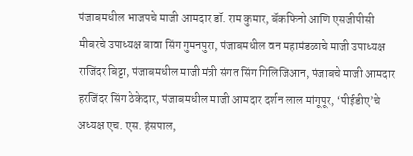पंजाबमधील भाजपचे माजी आमदार डॉ. राम कुमार, बॅकफिनो आणि एसजीपीसी मीबरचे उपाध्यक्ष बावा सिंग गुमनपुरा, पंजाबमधील वन महामंडळाचे माजी उपाध्यक्ष राजिंदर बिट्टा, पंजाबमधील माजी मंत्री संगत सिंग गिलिजिआन, पंजाबचे माजी आमदार हरजिंदर सिंग ठेकेदार, पंजाबमधील माजी आमदार दर्शन लाल मांगूपूर, ‘पीईडीए’चे अध्यक्ष एच. एस. हंसपाल,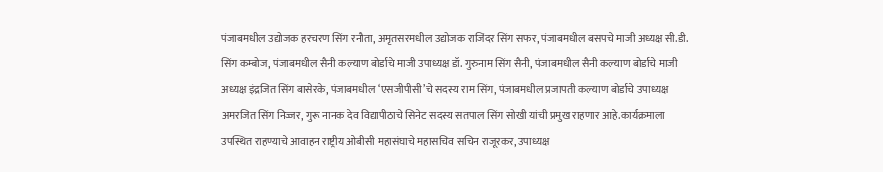पंजाबमधील उद्योजक हरचरण सिंग रनौता, अमृतसरमधील उद्योजक राजिंदर सिंग सफर, पंजाबमधील बसपचे माजी अध्यक्ष सी.डी. सिंग कम्बोज, पंजाबमधील सैनी कल्याण बोर्डाचे माजी उपाध्यक्ष डॉ. गुरुनाम सिंग सैनी, पंजाबमधील सैनी कल्याण बोर्डाचे माजी अध्यक्ष इंद्रजित सिंग बासेरके, पंजाबमधील ‘एसजीपीसी’चे सदस्य राम सिंग, पंजाबमधील प्रजापती कल्याण बोर्डाचे उपाध्यक्ष अमरजित सिंग निज्जर, गुरू नानक देव विद्यापीठाचे सिनेट सदस्य सतपाल सिंग सोखी यांची प्रमुख राहणार आहे.कार्यक्रमाला उपस्थित राहण्याचे आवाहन राष्ट्रीय ओबीसी महासंघाचे महासचिव सचिन राजूरकर, उपाध्यक्ष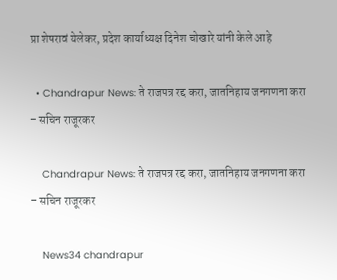प्रा शेषरावं येलेकर, प्रदेश कार्याध्यक्ष दिनेश चोखारे यांनी केले आहे

  • Chandrapur News: ते राजपत्र रद्द करा, जातनिहाय जनगणना करा – सचिन राजूरकर

    Chandrapur News: ते राजपत्र रद्द करा, जातनिहाय जनगणना करा – सचिन राजूरकर

    News34 chandrapur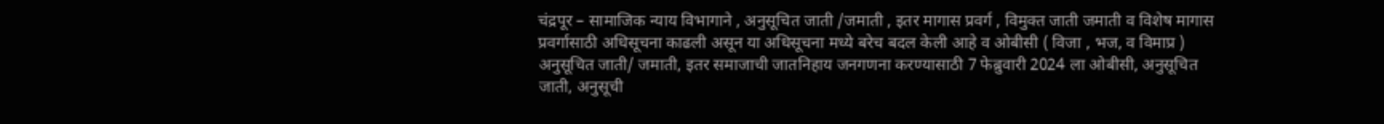चंद्रपूर – सामाजिक न्याय विभागाने , अनुसूचित जाती /जमाती , इतर मागास प्रवर्ग , विमुक्त जाती जमाती व विशेष मागास प्रवर्गासाठी अधिसूचना काढली असून या अधिसूचना मध्ये बरेच बदल केली आहे व ओबीसी ( विजा , भज, व विमाप्र ) अनुसूचित जाती/ जमाती, इतर समाजाची जातनिहाय जनगणना करण्यासाठी 7 फेब्रुवारी 2024 ला ओबीसी, अनुसूचित जाती, अनुसूची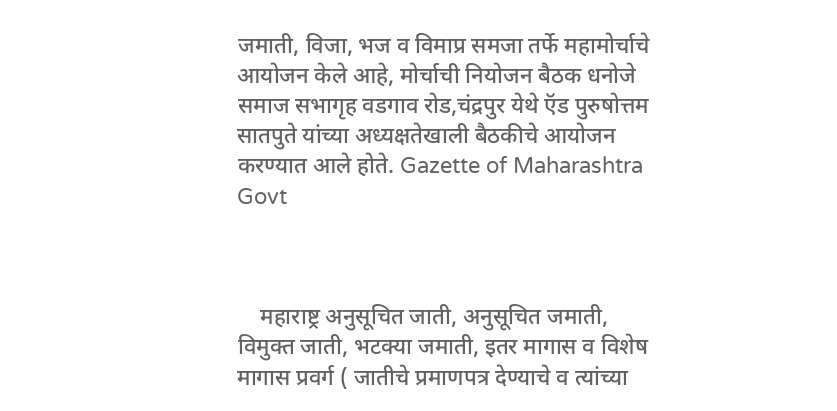जमाती, विजा, भज व विमाप्र समजा तर्फे महामोर्चाचे आयोजन केले आहे, मोर्चाची नियोजन बैठक धनोजे समाज सभागृह वडगाव रोड,चंद्रपुर येथे ऍड पुरुषोत्तम सातपुते यांच्या अध्यक्षतेखाली बैठकीचे आयोजन करण्यात आले होते. Gazette of Maharashtra Govt



    महाराष्ट्र अनुसूचित जाती, अनुसूचित जमाती, विमुक्त जाती, भटक्या जमाती, इतर मागास व विशेष मागास प्रवर्ग ( जातीचे प्रमाणपत्र देण्याचे व त्यांच्या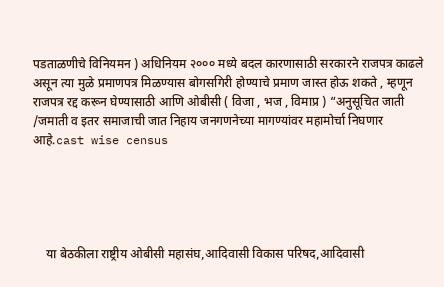पडताळणीचे विनियमन ) अधिनियम २००० मध्ये बदल कारणासाठी सरकारने राजपत्र काढले असून त्या मुळे प्रमाणपत्र मिळण्यास बोगसगिरी होण्याचे प्रमाण जास्त होऊ शकते , म्हणून राजपत्र रद्द करून घेण्यासाठी आणि ओबीसी ( विजा , भज , विमाप्र ) “अनुसूचित जाती /जमाती व इतर समाजाची जात निहाय जनगणनेच्या मागण्यांवर महामोर्चा निघणार आहे.cast wise census





    या बेठकीला राष्ट्रीय ओबीसी महासंघ,आदिवासी विकास परिषद,आदिवासी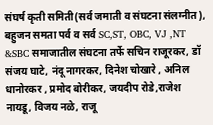संघर्ष कृती समिती(सर्व जमाती व संघटना संलग्नीत), बहुजन समता पर्व व सर्व SC,ST, OBC, VJ ,NT &SBC समाजातील संघटना तर्फे सचिन राजूरकर, डॉ संजय घाटे, नंदू नागरकर, दिनेश चोखारे , अनिल धानोरकर , प्रमोद बोरीकर, जयदीप रोडे,राजेश नायडू, विजय नळे, राजू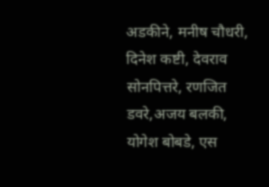अडकीने, मनीष चौधरी, दिनेश कष्टी, देवराव सोनपित्तरे, रणजित डवरे,अजय बलकी, योगेश बोबडे, एस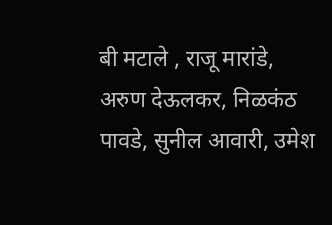बी मटाले , राजू मारांडे, अरुण देऊलकर, निळकंठ पावडे, सुनील आवारी, उमेश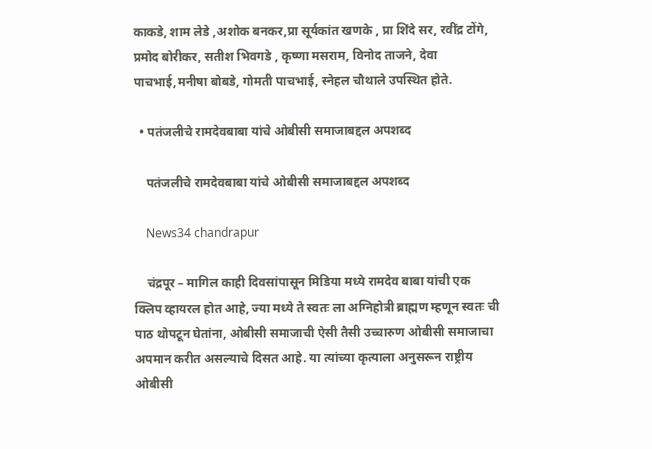काकडे, शाम लेडे ,अशोक बनकर,प्रा सूर्यकांत खणके , प्रा शिंदे सर, रवींद्र टोंगे, प्रमोद बोरीकर, सतीश भिवगडे , कृष्णा मसराम, विनोद ताजने, देवा पाचभाई,मनीषा बोबडे, गोमती पाचभाई, स्नेहल चौथाले उपस्थित होते.

  • पतंजलीचे रामदेवबाबा यांचे ओबीसी समाजाबद्दल अपशब्द

    पतंजलीचे रामदेवबाबा यांचे ओबीसी समाजाबद्दल अपशब्द

    News34 chandrapur

    चंद्रपूर – मागिल काही दिवसांपासून मिडिया मध्ये रामदेव बाबा यांची एक क्लिप व्हायरल होत आहे, ज्या मध्ये ते स्वतः ला अग्निहोत्री ब्राह्मण म्हणून स्वतः ची पाठ थोपटून घेतांना, ओबीसी समाजाची ऐसी तैसी उच्चारुण ओबीसी समाजाचा अपमान करीत असल्याचे दिसत आहे. या त्यांच्या कृत्याला अनुसरून राष्ट्रीय ओबीसी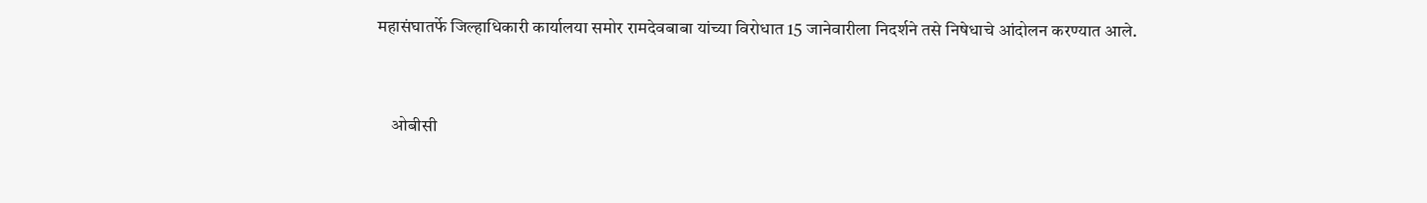महासंघातर्फे जिल्हाधिकारी कार्यालया समोर रामदेवबाबा यांच्या विरोधात 15 जानेवारीला निदर्शने तसे निषेधाचे आंदोलन करण्यात आले.



    ओबीसी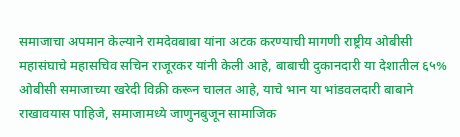समाजाचा अपमान केल्याने रामदेवबाबा यांना अटक करण्याची मागणी राष्ट्रीय ओबीसी महासंघाचे महासचिव सचिन राजूरकर यांनी केली आहे, बाबाची दुकानदारी या देशातील ६५% ओबीसी समाजाच्या खरेदी विक्री करून चालत आहे, याचे भान या भांडवलदारी बाबाने राखावयास पाहिजे, समाजामध्ये जाणुनबुजून सामाजिक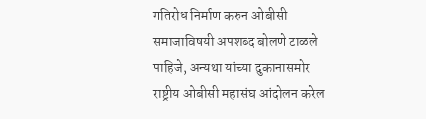गतिरोध निर्माण करुन ओबीसी समाजाविषयी अपशब्द बोलणे टाळले पाहिजे, अन्यथा यांच्या दुकानासमोर राष्ट्रीय ओबीसी महासंघ आंदोलन करेल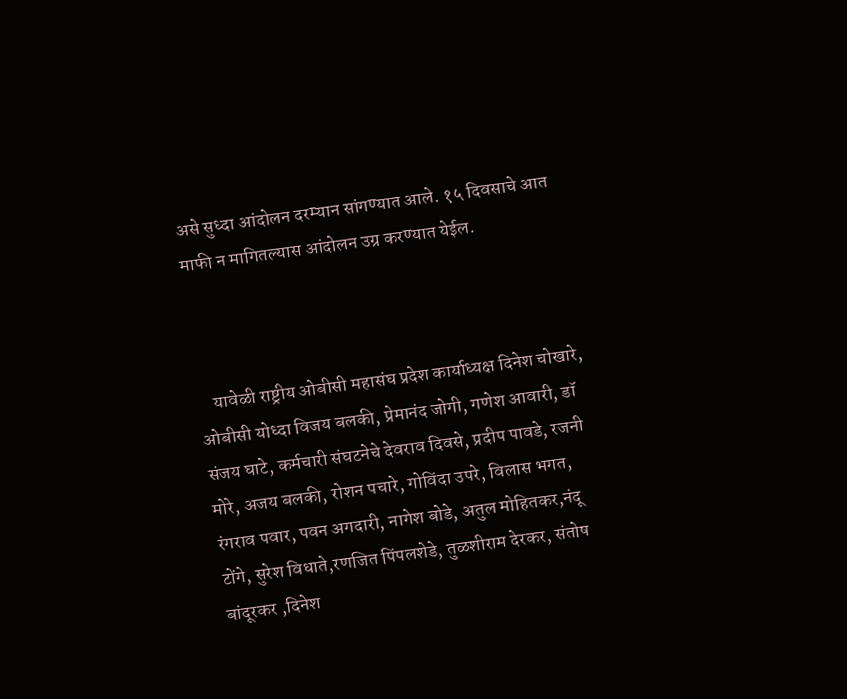असे सुध्दा आंदोलन दरम्यान सांगण्यात आले. १५ दिवसाचे आत माफी न मागितल्यास आंदोलन उग्र करण्यात येईल.



    यावेळी राष्ट्रीय ओबीसी महासंघ प्रदेश कार्याध्यक्ष दिनेश चोखारे, ओबीसी योध्दा विजय बलकी, प्रेमानंद जोगी, गणेश आवारी, डॉ संजय घाटे, कर्मचारी संघटनेचे देवराव दिवसे, प्रदीप पावडे, रजनी मोरे, अजय बलकी, रोशन पचारे, गोविंदा उपरे, विलास भगत, रंगराव पवार, पवन अगदारी, नागेश बोडे, अतुल मोहितकर,नंदू टोंगे, सुरेश विधाते,रणजित पिंपलशेडे, तुळशीराम देरकर, संतोष बांदूरकर ,दिनेश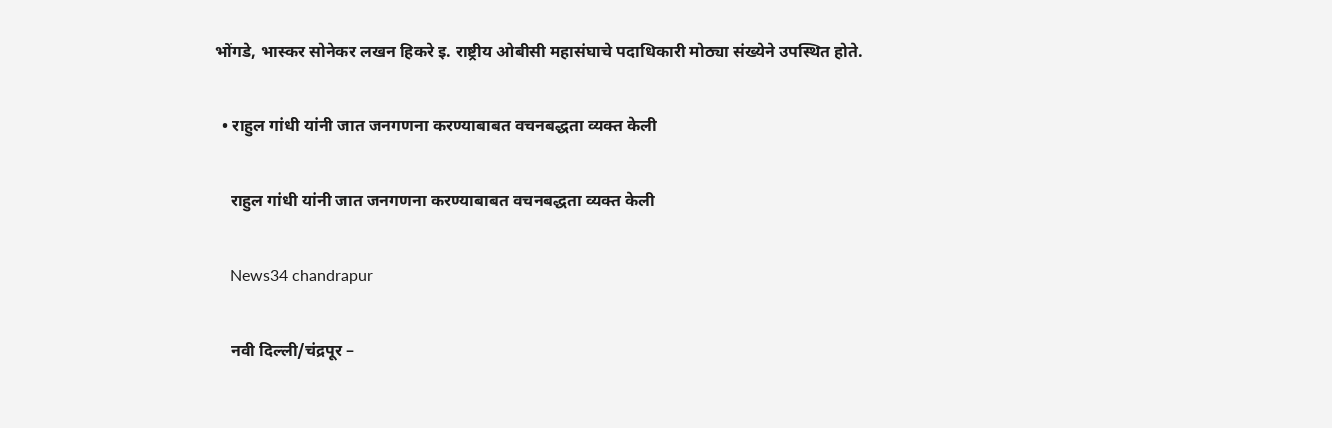भोंगडे, भास्कर सोनेकर लखन हिकरे इ. राष्ट्रीय ओबीसी महासंघाचे पदाधिकारी मोठ्या संख्येने उपस्थित होते.

  • राहुल गांधी यांनी जात जनगणना करण्याबाबत वचनबद्धता व्यक्त केली

    राहुल गांधी यांनी जात जनगणना करण्याबाबत वचनबद्धता व्यक्त केली

    News34 chandrapur

    नवी दिल्ली/चंद्रपूर –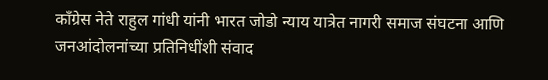काँग्रेस नेते राहुल गांधी यांनी भारत जोडो न्याय यात्रेत नागरी समाज संघटना आणि जनआंदोलनांच्या प्रतिनिधींशी संवाद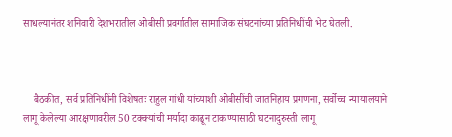साधल्यानंतर शनिवारी देशभरातील ओबीसी प्रवर्गातील सामाजिक संघटनांच्या प्रतिनिधींची भेट घेतली.



    बैठकीत, सर्व प्रतिनिधींनी विशेषतः राहुल गांधी यांच्याशी ओबीसींची जातनिहाय प्रगणना, सर्वोच्च न्यायालयाने लागू केलेल्या आरक्षणावरील 50 टक्क्यांची मर्यादा काढून टाकण्यासाठी घटनादुरुस्ती लागू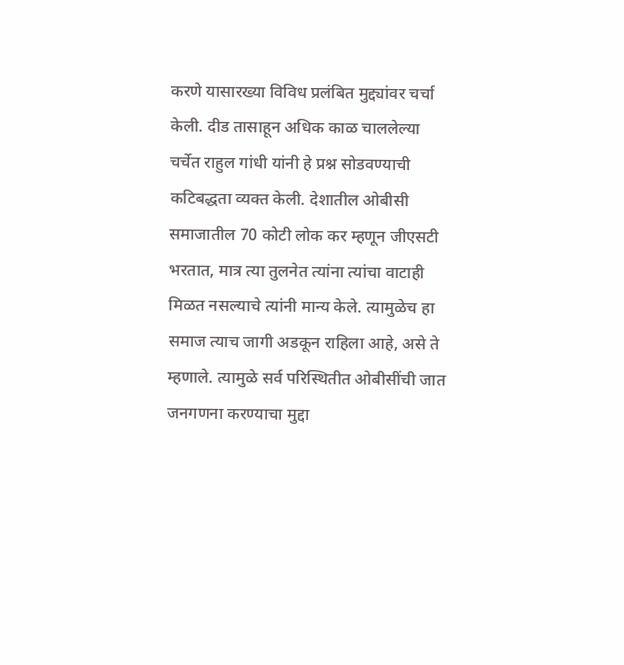करणे यासारख्या विविध प्रलंबित मुद्द्यांवर चर्चा केली. दीड तासाहून अधिक काळ चाललेल्या चर्चेत राहुल गांधी यांनी हे प्रश्न सोडवण्याची कटिबद्धता व्यक्त केली. देशातील ओबीसी समाजातील 70 कोटी लोक कर म्हणून जीएसटी भरतात, मात्र त्या तुलनेत त्यांना त्यांचा वाटाही मिळत नसल्याचे त्यांनी मान्य केले. त्यामुळेच हा समाज त्याच जागी अडकून राहिला आहे, असे ते म्हणाले. त्यामुळे सर्व परिस्थितीत ओबीसींची जात जनगणना करण्याचा मुद्दा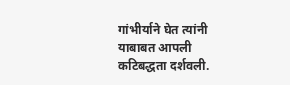गांभीर्याने घेत त्यांनी याबाबत आपली कटिबद्धता दर्शवली.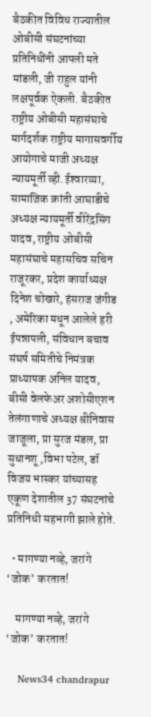बैठकीत विविध राज्यातील ओबीसी संघटनांच्या प्रतिनिधींनी आपली मते मांडली, जी राहुल यांनी लक्षपूर्वक ऐकली. बैठकीत राष्ट्रीय ओबीसी महासंघाचे मार्गदर्शक राष्ट्रीय मागासवर्गीय आयोगाचे माजी अध्यक्ष न्यायमूर्ती व्ही.ईश्‍वारय्या, सामाजिक क्रांती आघाडीचे अध्यक्ष न्यायमूर्ती वीरेंद्रसिंग यादव, राष्ट्रीय ओबीसी महासंघाचे महासचिव सचिन राजूरकर, प्रदेश कार्याध्यक्ष दिनेश चोखारे, हंसराज जंगीड , अमेरिका मधून आलेले हरी ईपन्नापली, संविधान बचाव संघर्ष समितीचे निमंत्रक प्राध्यापक अनिल यादव, बीसी वेलफेअर अशोसीएशन तेलंगाणाचे अध्यक्ष श्रीनिवास जाजूला, प्रा सुरज मंडल, प्रा सुधानशू ,विभा पटेल, डॉ विजय भास्कर यांच्यासह एकूण देशातील 37 संघटनांचे प्रतिनिधी सहभागी झाले होते.

  • मागण्या नव्हे, जरांगे ‘जोक’ करतात!

    मागण्या नव्हे, जरांगे ‘जोक’ करतात!

    News34 chandrapur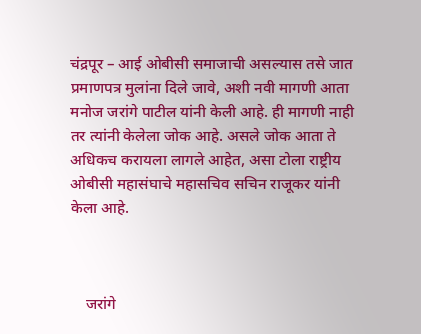चंद्रपूर – आई ओबीसी समाजाची असल्यास तसे जात प्रमाणपत्र मुलांना दिले जावे, अशी नवी मागणी आता मनोज जरांगे पाटील यांनी केली आहे. ही मागणी नाही तर त्यांनी केलेला जोक आहे. असले जोक आता ते अधिकच करायला लागले आहेत, असा टोला राष्ट्रीय ओबीसी महासंघाचे महासचिव सचिन राजूकर यांनी केला आहे.



    जरांगे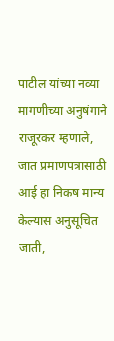पाटील यांच्या नव्या मागणीच्या अनुषंगाने राजूरकर म्हणाले, जात प्रमाणपत्रासाठी आई हा निकष मान्य केल्यास अनुसूचित जाती,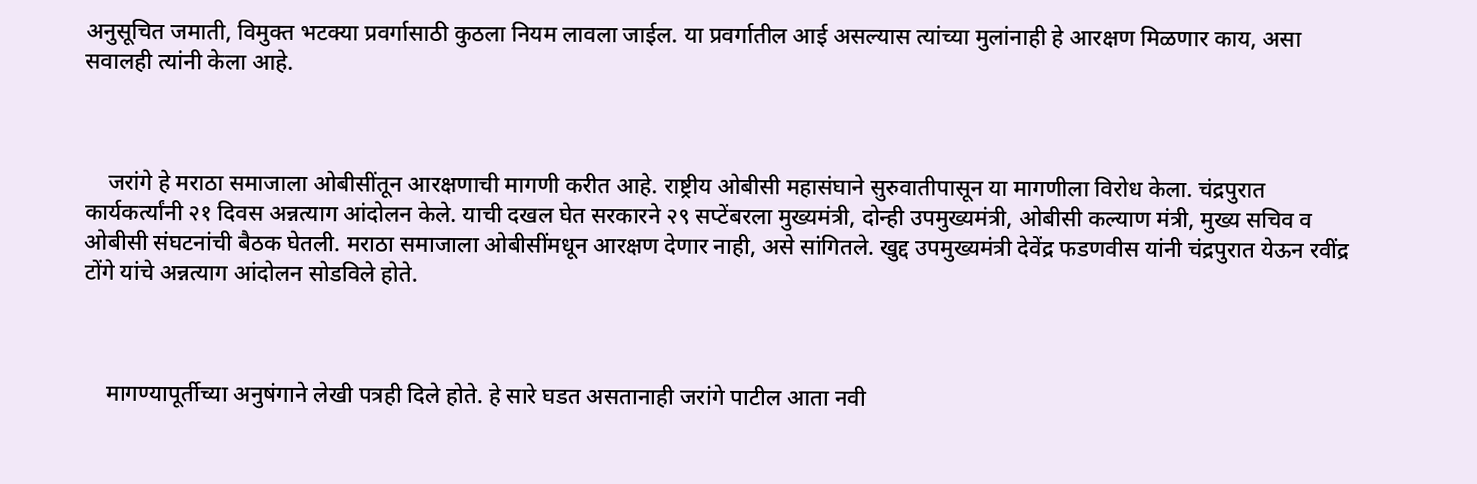अनुसूचित जमाती, विमुक्त भटक्या प्रवर्गासाठी कुठला नियम लावला जाईल. या प्रवर्गातील आई असल्यास त्यांच्या मुलांनाही हे आरक्षण मिळणार काय, असा सवालही त्यांनी केला आहे.



    जरांगे हे मराठा समाजाला ओबीसींतून आरक्षणाची मागणी करीत आहे. राष्ट्रीय ओबीसी महासंघाने सुरुवातीपासून या मागणीला विरोध केला. चंद्रपुरात कार्यकर्त्यांनी २१ दिवस अन्नत्याग आंदोलन केले. याची दखल घेत सरकारने २९ सप्टेंबरला मुख्यमंत्री, दोन्ही उपमुख्यमंत्री, ओबीसी कल्याण मंत्री, मुख्य सचिव व ओबीसी संघटनांची बैठक घेतली. मराठा समाजाला ओबीसींमधून आरक्षण देणार नाही, असे सांगितले. खुद्द उपमुख्यमंत्री देवेंद्र फडणवीस यांनी चंद्रपुरात येऊन रवींद्र टोंगे यांचे अन्नत्याग आंदोलन सोडविले होते.



    मागण्यापूर्तीच्या अनुषंगाने लेखी पत्रही दिले होते. हे सारे घडत असतानाही जरांगे पाटील आता नवी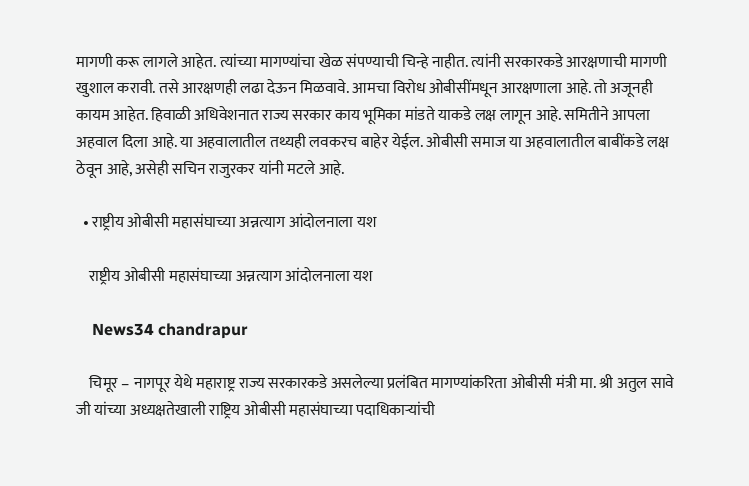मागणी करू लागले आहेत. त्यांच्या मागण्यांचा खेळ संपण्याची चिन्हे नाहीत. त्यांनी सरकारकडे आरक्षणाची मागणी खुशाल करावी. तसे आरक्षणही लढा देऊन मिळवावे. आमचा विरोध ओबीसींमधून आरक्षणाला आहे. तो अजूनही कायम आहेत. हिवाळी अधिवेशनात राज्य सरकार काय भूमिका मांडते याकडे लक्ष लागून आहे. समितीने आपला अहवाल दिला आहे. या अहवालातील तथ्यही लवकरच बाहेर येईल. ओबीसी समाज या अहवालातील बाबींकडे लक्ष ठेवून आहे, असेही सचिन राजुरकर यांनी मटले आहे.

  • राष्ट्रीय ओबीसी महासंघाच्या अन्नत्याग आंदोलनाला यश

    राष्ट्रीय ओबीसी महासंघाच्या अन्नत्याग आंदोलनाला यश

    News34 chandrapur

    चिमूर – नागपूर येथे महाराष्ट्र राज्य सरकारकडे असलेल्या प्रलंबित मागण्यांकरिता ओबीसी मंत्री मा. श्री अतुल सावे जी यांच्या अध्यक्षतेखाली राष्ट्रिय ओबीसी महासंघाच्या पदाधिकाऱ्यांची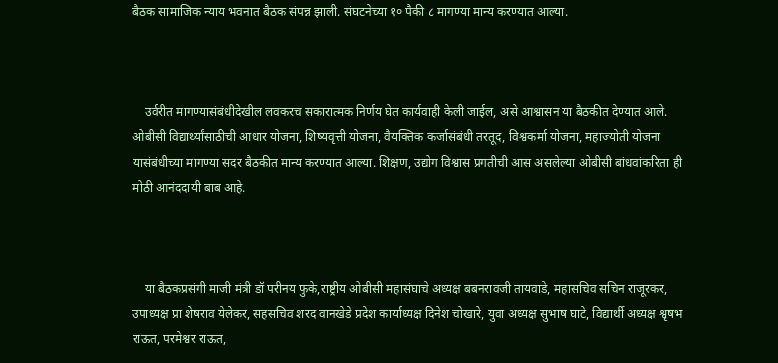बैठक सामाजिक न्याय भवनात बैठक संपन्न झाली. संघटनेच्या १० पैकी ८ मागण्या मान्य करण्यात आल्या.



    उर्वरीत मागण्यासंबंधीदेखील लवकरच सकारात्मक निर्णय घेत कार्यवाही केली जाईल, असे आश्वासन या बैठकीत देण्यात आले. ओबीसी विद्यार्थ्यांसाठीची आधार योजना, शिष्यवृत्ती योजना, वैयक्तिक कर्जासंबंधी तरतूद, विश्वकर्मा योजना, महाज्योती योजना यासंबंधीच्या मागण्या सदर बैठकीत मान्य करण्यात आल्या. शिक्षण, उद्योग विश्वास प्रगतीची आस असलेल्या ओबीसी बांधवांकरिता ही मोठी आनंददायी बाब आहे.



    या बैठकप्रसंगी माजी मंत्री डॉ परीनय फुके,राष्ट्रीय ओबीसी महासंघाचे अध्यक्ष बबनरावजी तायवाडे, महासचिव सचिन राजूरकर, उपाध्यक्ष प्रा शेषराव येलेकर, सहसचिव शरद वानखेडे प्रदेश कार्याध्यक्ष दिनेश चोखारे, युवा अध्यक्ष सुभाष घाटे, विद्यार्थी अध्यक्ष श्वृषभ राऊत, परमेश्वर राऊत,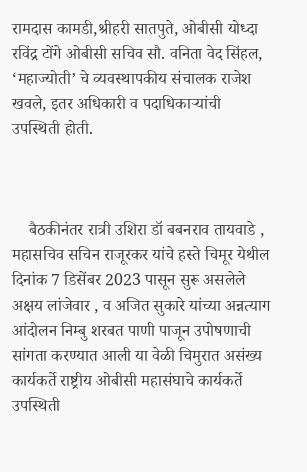रामदास कामडी,श्रीहरी सातपुते, ओबीसी योध्दा रविंद्र टोंगे ओबीसी सचिव सौ. वनिता वेद सिंहल, ‘महाज्योती’ चे व्यवस्थापकीय संचालक राजेश खवले, इतर अधिकारी व पदाधिकाऱ्यांची उपस्थिती होती.



    बैठकीनंतर रात्री उशिरा डॉ बबनराव तायवाडे , महासचिव सचिन राजूरकर यांचे हस्ते चिमूर येथील दिनांक 7 डिसेंबर 2023 पासून सुरू असलेले अक्षय लांजेवार , व अजित सुकारे यांच्या अन्नत्याग आंदोलन निम्बु शरबत पाणी पाजून उपोषणाची सांगता करण्यात आली या वेळी चिमुरात असंख्य कार्यकर्ते राष्ट्रीय ओबीसी महासंघाचे कार्यकर्ते उपस्थिती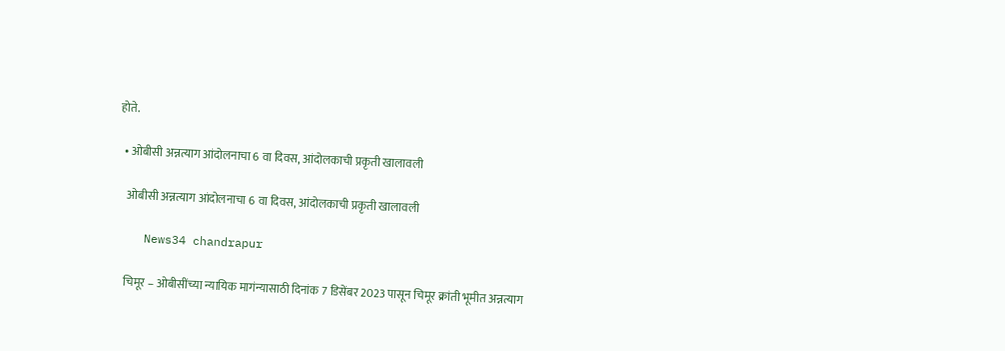होते.

  • ओबीसी अन्नत्याग आंदोलनाचा 6 वा दिवस, आंदोलकाची प्रकृती खालावली

    ओबीसी अन्नत्याग आंदोलनाचा 6 वा दिवस, आंदोलकाची प्रकृती खालावली

    News34 chandrapur

    चिमूर – ओबीसींच्या न्यायिक मागंन्यासाठी दिनांक 7 डिसेंबर 2023 पासून चिमूर क्रांती भूमीत अन्नत्याग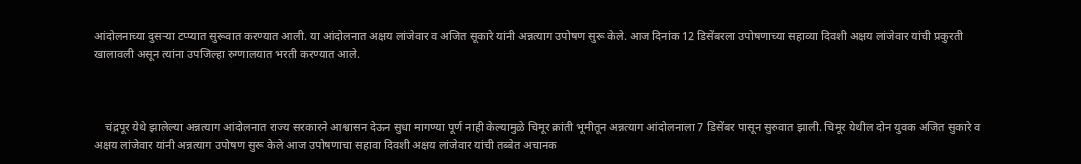आंदोलनाच्या दुसऱ्या टप्प्यात सुरूवात करण्यात आली. या आंदोलनात अक्षय लांजेवार व अजित सूकारे यांनी अन्नत्याग उपोषण सुरू केले. आज दिनांक 12 डिसेंबरला उपोषणाच्या सहाव्या दिवशी अक्षय लांजेवार यांची प्रकुरती खालावली असून त्यांना उपजिल्हा रुग्णालयात भरती करण्यात आले.



    चंद्रपूर येथे झालेल्या अन्नत्याग आंदोलनात राज्य सरकारने आश्वासन देऊन सुधा मागण्या पूर्ण नाही केल्यामुळे चिमूर क्रांती भूमीतून अन्नत्याग आंदोलनाला 7 डिसेंबर पासून सुरुवात झाली. चिमूर येथील दोन युवक अजित सुकारे व अक्षय लांजेवार यांनी अन्नत्याग उपोषण सुरू केले आज उपोषणाचा सहावा दिवशी अक्षय लांजेवार यांची तब्बेत अचानक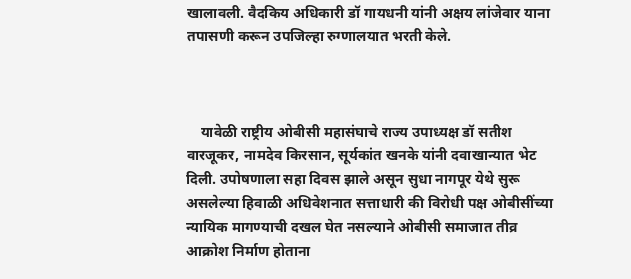खालावली. वैदकिय अधिकारी डॉ गायधनी यांनी अक्षय लांजेवार याना तपासणी करून उपजिल्हा रुग्णालयात भरती केले.



    यावेळी राष्ट्रीय ओबीसी महासंघाचे राज्य उपाध्यक्ष डॉ सतीश वारजूकर, नामदेव किरसान, सूर्यकांत खनके यांनी दवाखान्यात भेट दिली. उपोषणाला सहा दिवस झाले असून सुधा नागपूर येथे सुरू असलेल्या हिवाळी अधिवेशनात सत्ताधारी की विरोधी पक्ष ओबीसींच्या न्यायिक मागण्याची दखल घेत नसल्याने ओबीसी समाजात तीव्र आक्रोश निर्माण होताना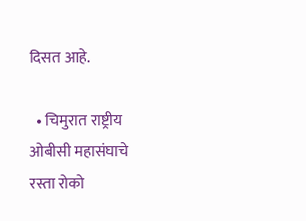दिसत आहे.

  • चिमुरात राष्ट्रीय ओबीसी महासंघाचे रस्ता रोको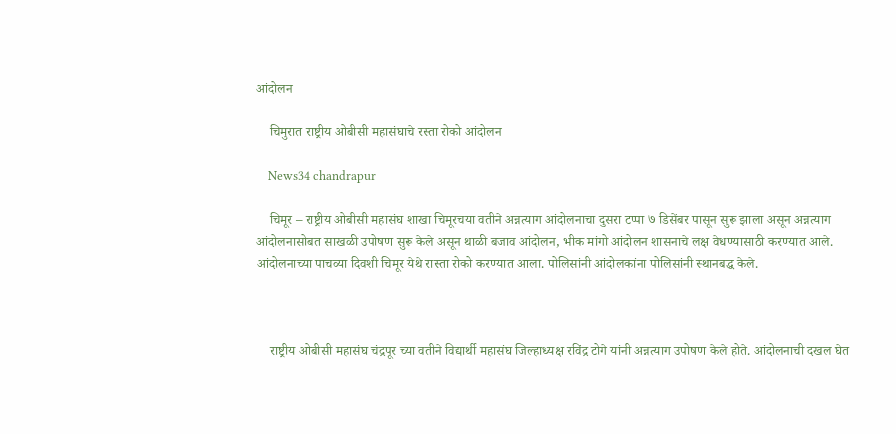आंदोलन

    चिमुरात राष्ट्रीय ओबीसी महासंघाचे रस्ता रोको आंदोलन

    News34 chandrapur

    चिमूर – राष्ट्रीय ओबीसी महासंघ शाखा चिमूरचया वतीने अन्नत्याग आंदोलनाचा दुसरा टप्पा ७ डिसेंबर पासून सुरू झाला असून अन्नत्याग आंदोलनासोबत साखळी उपोषण सुरू केले असून थाळी बजाव आंदोलन, भीक मांगो आंदोलन शासनाचे लक्ष वेधण्यासाठी करण्यात आले. आंदोलनाच्या पाचव्या दिवशी चिमूर येथे रास्ता रोको करण्यात आला. पोलिसांनी आंदोलकांना पोलिसांनी स्थानबद्ध केले.



    राष्ट्रीय ओबीसी महासंघ चंद्रपूर च्या वतीने विद्यार्थी महासंघ जिल्हाध्यक्ष रविंद्र टोगे यांनी अन्नत्याग उपोषण केले होते. आंदोलनाची दखल घेत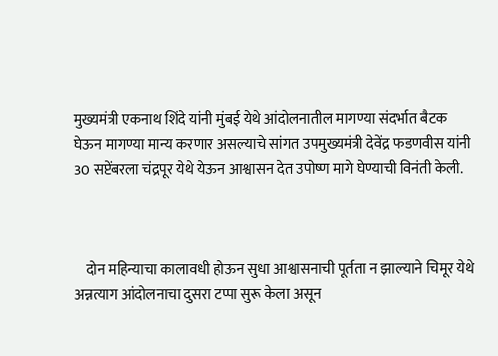मुख्यमंत्री एकनाथ शिंदे यांनी मुंबई येथे आंदोलनातील मागण्या संदर्भात बैटक घेऊन मागण्या मान्य करणार असल्याचे सांगत उपमुख्यमंत्री देवेंद्र फडणवीस यांनी 30 सप्टेंबरला चंद्रपूर येथे येऊन आश्वासन देत उपोष्ण मागे घेण्याची विनंती केली.



    दोन महिन्याचा कालावधी होऊन सुधा आश्वासनाची पूर्तता न झाल्याने चिमूर येथे अन्नत्याग आंदोलनाचा दुसरा टप्पा सुरू केला असून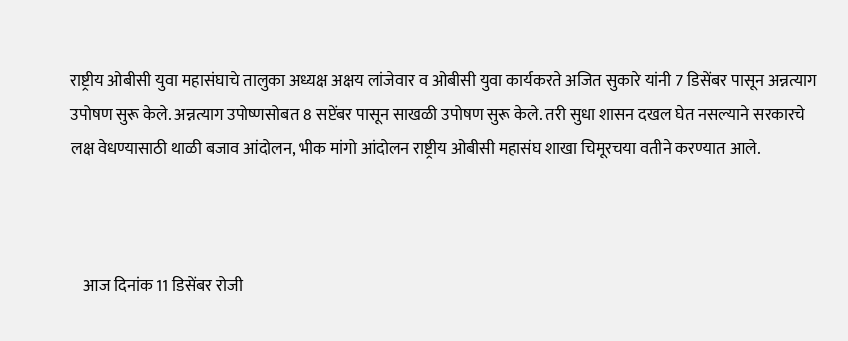राष्ट्रीय ओबीसी युवा महासंघाचे तालुका अध्यक्ष अक्षय लांजेवार व ओबीसी युवा कार्यकरते अजित सुकारे यांनी 7 डिसेंबर पासून अन्नत्याग उपोषण सुरू केले. अन्नत्याग उपोष्णसोबत 8 सप्टेंबर पासून साखळी उपोषण सुरू केले. तरी सुधा शासन दखल घेत नसल्याने सरकारचे लक्ष वेधण्यासाठी थाळी बजाव आंदोलन, भीक मांगो आंदोलन राष्ट्रीय ओबीसी महासंघ शाखा चिमूरचया वतीने करण्यात आले.



    आज दिनांक 11 डिसेंबर रोजी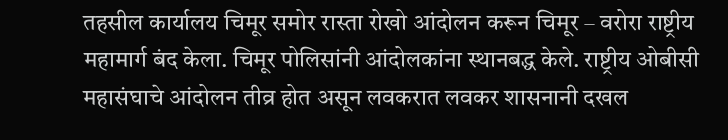तहसील कार्यालय चिमूर समोर रास्ता रोखो आंदोलन करून चिमूर – वरोरा राष्ट्रीय महामार्ग बंद केला. चिमूर पोलिसांनी आंदोलकांना स्थानबद्ध केले. राष्ट्रीय ओबीसी महासंघाचे आंदोलन तीव्र होत असून लवकरात लवकर शासनानी दखल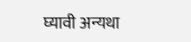घ्यावी अन्यथा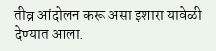तीव्र आंदोलन करू असा इशारा यावेळी देण्यात आला.